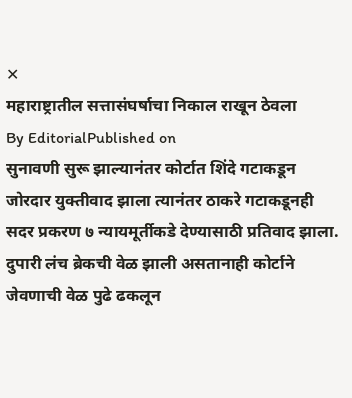✕
महाराष्ट्रातील सत्तासंघर्षाचा निकाल राखून ठेवला
By EditorialPublished on
सुनावणी सुरू झाल्यानंतर कोर्टात शिंदे गटाकडून जोरदार युक्तीवाद झाला त्यानंतर ठाकरे गटाकडूनही सदर प्रकरण ७ न्यायमूर्तीकडे देण्यासाठी प्रतिवाद झाला. दुपारी लंच ब्रेकची वेळ झाली असतानाही कोर्टाने जेवणाची वेळ पुढे ढकलून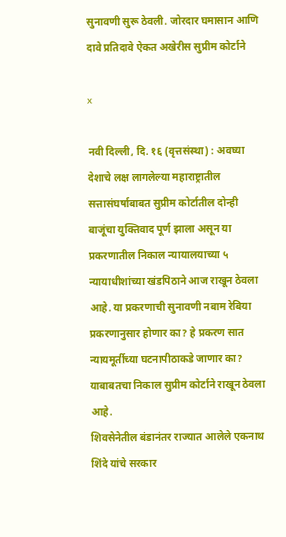सुनावणी सुरू ठेवली. जोरदार घमासान आणि दावे प्रतिदावे ऐकत अखेरीस सुप्रीम कोर्टाने

x

नवी दिल्ली, दि. १६ (वृत्तसंस्था) : अवघ्या देशाचे लक्ष लागलेल्या महाराष्ट्रातील सत्तासंघर्षाबाबत सुप्रीम कोर्टातील दोन्ही बाजूंचा युक्तिवाद पूर्ण झाला असून या प्रकरणातील निकाल न्यायालयाच्या ५ न्यायाधीशांच्या खंडपिठाने आज राखून ठेवला आहे. या प्रकरणाची सुनावणी नबाम रेबिया प्रकरणानुसार होणार का? हे प्रकरण सात न्यायमूर्तीच्या घटनापीठाकडे जाणार का? याबाबतचा निकाल सुप्रीम कोर्टाने राखून ठेवला आहे.
शिवसेनेतील बंडानंतर राज्यात आलेले एकनाथ शिंदे यांचे सरकार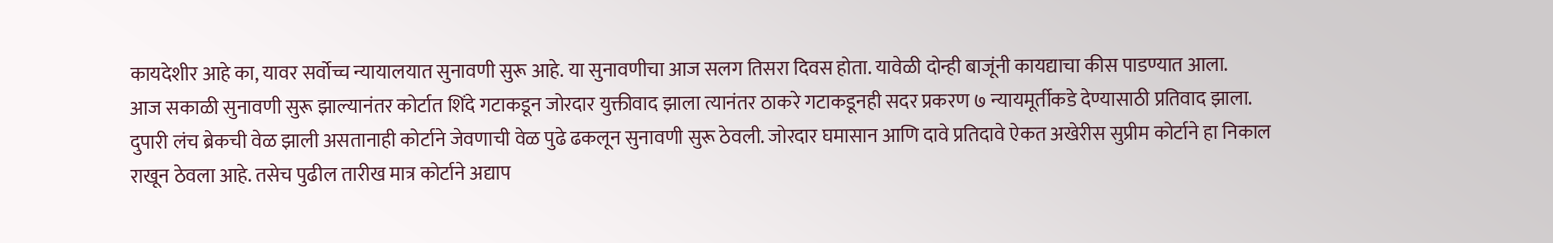कायदेशीर आहे का, यावर सर्वोच्च न्यायालयात सुनावणी सुरू आहे. या सुनावणीचा आज सलग तिसरा दिवस होता. यावेळी दोन्ही बाजूंनी कायद्याचा कीस पाडण्यात आला.
आज सकाळी सुनावणी सुरू झाल्यानंतर कोर्टात शिंदे गटाकडून जोरदार युक्तीवाद झाला त्यानंतर ठाकरे गटाकडूनही सदर प्रकरण ७ न्यायमूर्तीकडे देण्यासाठी प्रतिवाद झाला. दुपारी लंच ब्रेकची वेळ झाली असतानाही कोर्टाने जेवणाची वेळ पुढे ढकलून सुनावणी सुरू ठेवली. जोरदार घमासान आणि दावे प्रतिदावे ऐकत अखेरीस सुप्रीम कोर्टाने हा निकाल राखून ठेवला आहे. तसेच पुढील तारीख मात्र कोर्टाने अद्याप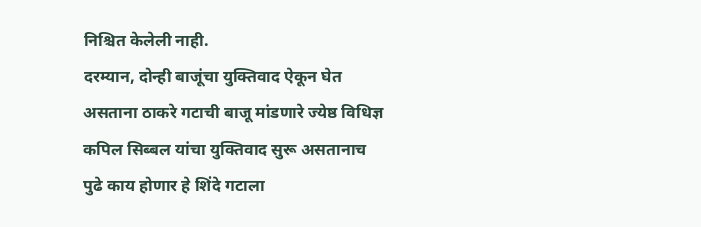निश्चित केलेली नाही.
दरम्यान, दोन्ही बाजूंचा युक्तिवाद ऐकून घेत असताना ठाकरे गटाची बाजू मांडणारे ज्येष्ठ विधिज्ञ कपिल सिब्बल यांचा युक्तिवाद सुरू असतानाच पुढे काय होणार हे शिंदे गटाला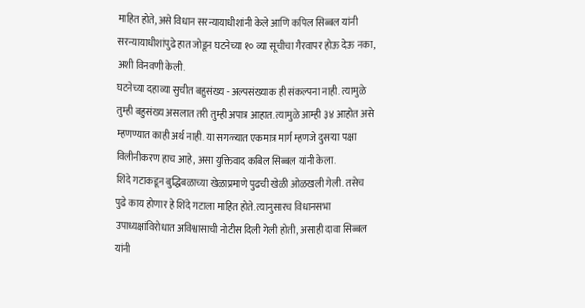माहित होते, असे विधान सरन्यायाधीशांनी केले आणि कपिल सिब्बल यांनी सरन्यायाधीशांपुढे हात जोडून घटनेच्या १० व्या सूचीचा गैरवापर होऊ देऊ नका, अशी विनवणी केली.
घटनेच्या दहाव्या सुचीत बहुसंख्य - अल्पसंख्याक ही संकल्पना नाही. त्यामुळे तुम्ही बहुसंख्य असलात तरी तुम्ही अपात्र आहात. त्यामुळे आम्ही ३४ आहोत असे म्हणण्यात काही अर्थ नाही. या सगळ्यात एकमात्र मार्ग म्हणजे दुसऱ्या पक्षा विलीनीकरण हाच आहे, असा युक्तिवाद कबिल सिब्बल यांनी केला.
शिंदे गटाकडून बुद्धिबळाच्या खेळाप्रमाणे पुढची खेळी ओळखली गेली. तसेच पुढे काय होणार हे शिंदे गटाला माहित होते. त्यानुसारच विधानसभा उपाध्यक्षांविरोधात अविश्वासाची नोटीस दिली गेली होती, असाही दावा सिब्बल यांनी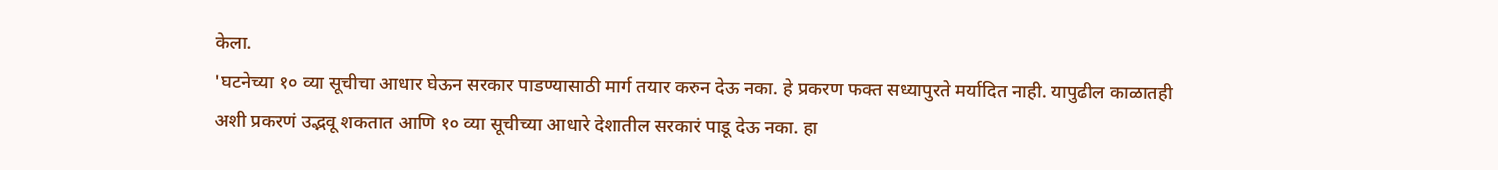केला.
'घटनेच्या १० व्या सूचीचा आधार घेऊन सरकार पाडण्यासाठी मार्ग तयार करुन देऊ नका. हे प्रकरण फक्त सध्यापुरते मर्यादित नाही. यापुढील काळातही अशी प्रकरणं उद्भवू शकतात आणि १० व्या सूचीच्या आधारे देशातील सरकारं पाडू देऊ नका. हा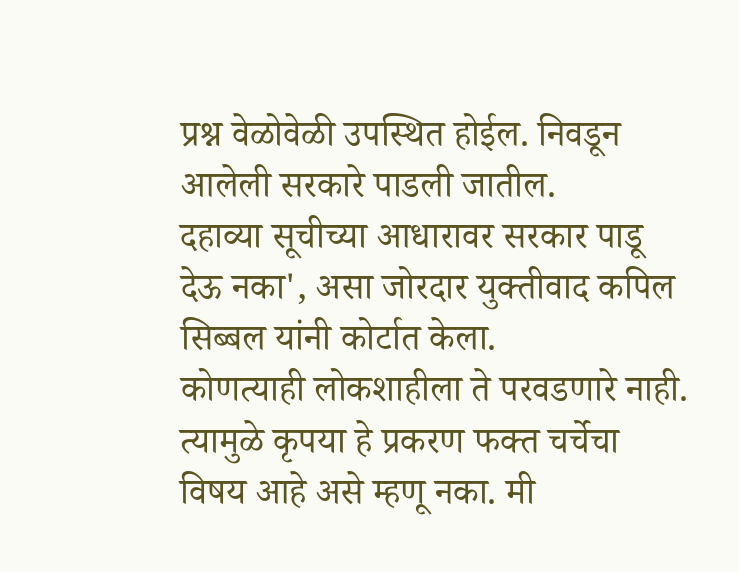प्रश्न वेळोवेळी उपस्थित होईल. निवडून आलेली सरकारे पाडली जातील.
दहाव्या सूचीच्या आधारावर सरकार पाडू देऊ नका', असा जोरदार युक्तीवाद कपिल सिब्बल यांनी कोर्टात केला.
कोणत्याही लोकशाहीला ते परवडणारे नाही. त्यामुळे कृपया हे प्रकरण फक्त चर्चेचा विषय आहे असे म्हणू नका. मी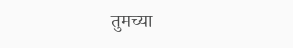तुमच्या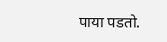पाया पडतो.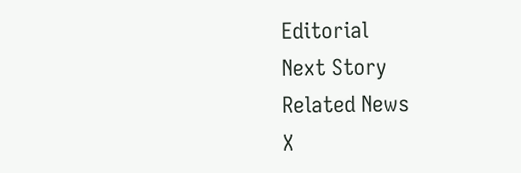Editorial
Next Story
Related News
X